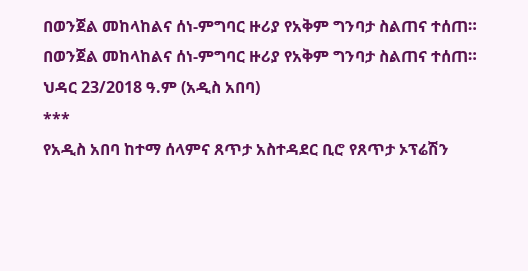በወንጀል መከላከልና ሰነ-ምግባር ዙሪያ የአቅም ግንባታ ስልጠና ተሰጠ።
በወንጀል መከላከልና ሰነ-ምግባር ዙሪያ የአቅም ግንባታ ስልጠና ተሰጠ።
ህዳር 23/2018 ዓ.ም (አዲስ አበባ)
***
የአዲስ አበባ ከተማ ሰላምና ጸጥታ አስተዳደር ቢሮ የጸጥታ ኦፕሬሽን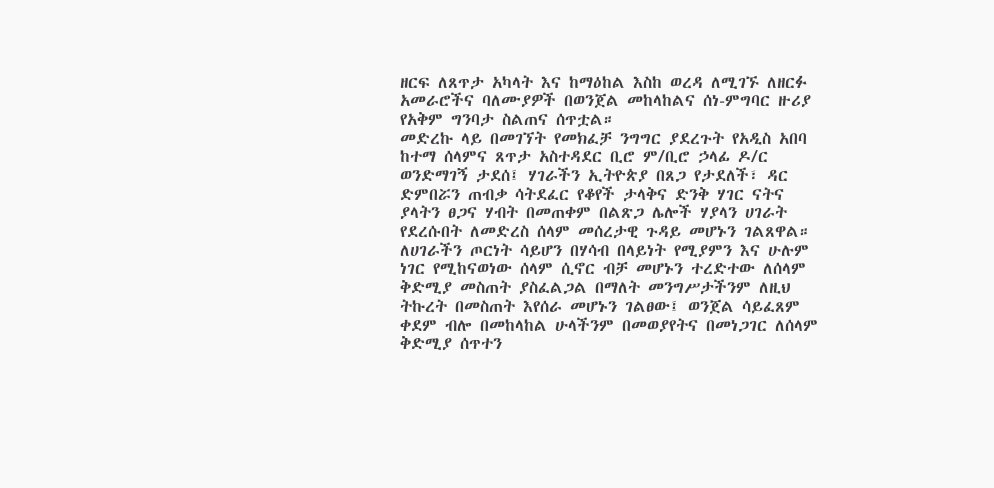ዘርፍ ለጸጥታ አካላት እና ከማዕከል እስከ ወረዳ ለሚገኙ ለዘርፉ አመራሮችና ባለሙያዎች በወንጀል መከላከልና ሰነ-ምግባር ዙሪያ የአቅም ግንባታ ስልጠና ሰጥቷል።
መድረኩ ላይ በመገኘት የመክፈቻ ንግግር ያደረጉት የአዲስ አበባ ከተማ ሰላምና ጸጥታ አስተዳደር ቢሮ ም/ቢሮ ኃላፊ ዶ/ር ወንድማገኝ ታደሰ፤ ሃገራችን ኢትዮጵያ በጸጋ የታደለች፣ ዳር ድምበሯን ጠብቃ ሳትደፈር የቆየች ታላቅና ድንቅ ሃገር ናትና ያላትን ፀጋና ሃብት በመጠቀም በልጽጋ ሌሎች ሃያላን ሀገራት የደረሱበት ለመድረስ ሰላም መሰረታዊ ጉዳይ መሆኑን ገልጸዋል።
ለሀገራችን ጦርነት ሳይሆን በሃሳብ በላይነት የሚያምን እና ሁሉም ነገር የሚከናወነው ሰላም ሲኖር ብቻ መሆኑን ተረድተው ለሰላም ቅድሚያ መስጠት ያስፈልጋል በማለት መንግሥታችንም ለዚህ ትኩረት በመስጠት እየሰራ መሆኑን ገልፀው፤ ወንጀል ሳይፈጸም ቀደም ብሎ በመከላከል ሁላችንም በመወያየትና በመነጋገር ለሰላም ቅድሚያ ሰጥተን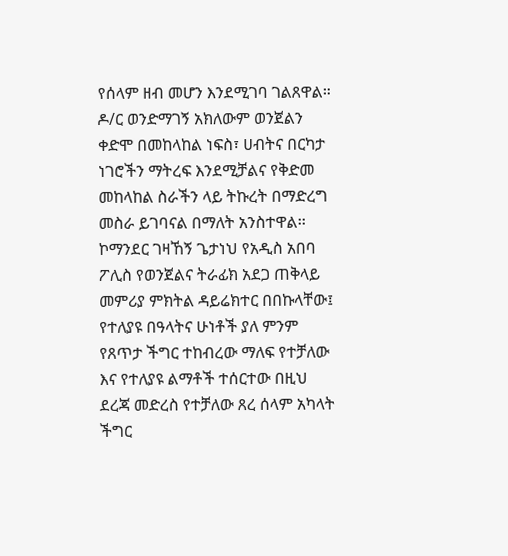የሰላም ዘብ መሆን እንደሚገባ ገልጸዋል።
ዶ/ር ወንድማገኝ አክለውም ወንጀልን ቀድሞ በመከላከል ነፍስ፣ ሀብትና በርካታ ነገሮችን ማትረፍ እንደሚቻልና የቅድመ መከላከል ስራችን ላይ ትኩረት በማድረግ መስራ ይገባናል በማለት አንስተዋል፡፡
ኮማንደር ገዛኸኝ ጌታነህ የአዲስ አበባ ፖሊስ የወንጀልና ትራፊክ አደጋ ጠቅላይ መምሪያ ምክትል ዳይሬክተር በበኩላቸው፤ የተለያዩ በዓላትና ሁነቶች ያለ ምንም የጸጥታ ችግር ተከብረው ማለፍ የተቻለው እና የተለያዩ ልማቶች ተሰርተው በዚህ ደረጃ መድረስ የተቻለው ጸረ ሰላም አካላት ችግር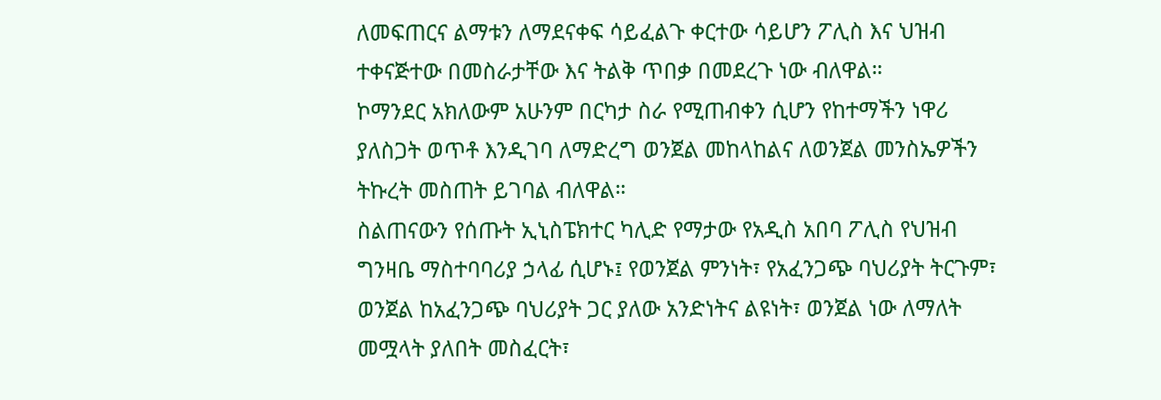ለመፍጠርና ልማቱን ለማደናቀፍ ሳይፈልጉ ቀርተው ሳይሆን ፖሊስ እና ህዝብ ተቀናጅተው በመስራታቸው እና ትልቅ ጥበቃ በመደረጉ ነው ብለዋል።
ኮማንደር አክለውም አሁንም በርካታ ስራ የሚጠብቀን ሲሆን የከተማችን ነዋሪ ያለስጋት ወጥቶ እንዲገባ ለማድረግ ወንጀል መከላከልና ለወንጀል መንስኤዎችን ትኩረት መስጠት ይገባል ብለዋል።
ስልጠናውን የሰጡት ኢኒስፔክተር ካሊድ የማታው የአዲስ አበባ ፖሊስ የህዝብ ግንዛቤ ማስተባባሪያ ኃላፊ ሲሆኑ፤ የወንጀል ምንነት፣ የአፈንጋጭ ባህሪያት ትርጉም፣ ወንጀል ከአፈንጋጭ ባህሪያት ጋር ያለው አንድነትና ልዩነት፣ ወንጀል ነው ለማለት መሟላት ያለበት መስፈርት፣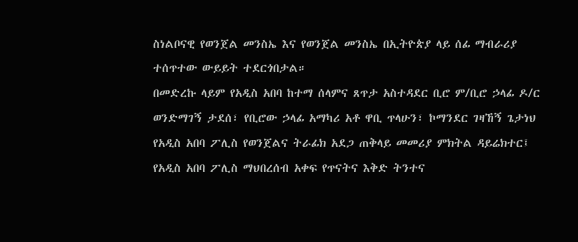ስነልቦናዊ የወንጀል መንስኤ እና የወንጀል መንስኤ በኢትዮጵያ ላይ ሰፊ ማብራሪያ ተሰጥተው ውይይት ተደርጎበታል።
በመድረኩ ላይም የአዲስ አበባ ከተማ ሰላምና ጸጥታ አስተዳደር ቢሮ ም/ቢሮ ኃላፊ ዶ/ር ወንድማገኝ ታደሰ፣ የቢሮው ኃላፊ አማካሪ አቶ ዋቢ ጥላሁን፣ ኮማንደር ገዛኸኝ ጌታነህ የአዲስ አበባ ፖሊስ የወንጀልና ትራፊክ አደጋ ጠቅላይ መመሪያ ምክትል ዳይሬክተር፤ የአዲስ አበባ ፖሊስ ማህበረሰብ አቀፍ የጥናትና እቅድ ትንተና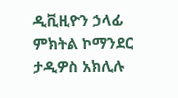ዲቪዚዮን ኃላፊ ምክትል ኮማንደር ታዲዎስ አክሊሉ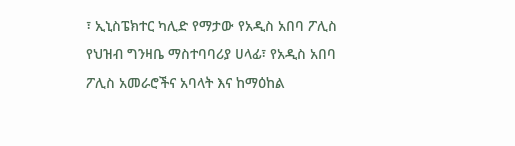፣ ኢኒስፔክተር ካሊድ የማታው የአዲስ አበባ ፖሊስ የህዝብ ግንዛቤ ማስተባባሪያ ሀላፊ፣ የአዲስ አበባ ፖሊስ አመራሮችና አባላት እና ከማዕከል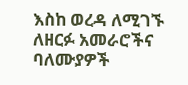እስከ ወረዳ ለሚገኙ ለዘርፉ አመራሮችና ባለሙያዎች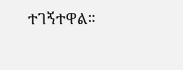ተገኝተዋል።